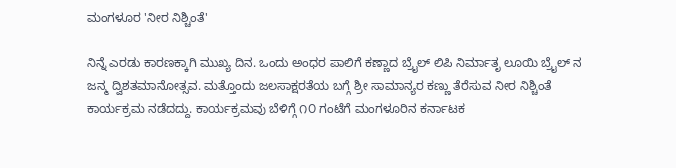ಮಂಗಳೂರ 'ನೀರ ನಿಶ್ಚಿಂತೆ'

ನಿನ್ನೆ ಎರಡು ಕಾರಣಕ್ಕಾಗಿ ಮುಖ್ಯ ದಿನ. ಒಂದು ಅಂಧರ ಪಾಲಿಗೆ ಕಣ್ಣಾದ ಬ್ರೈಲ್ ಲಿಪಿ ನಿರ್ಮಾತೃ ಲೂಯಿ ಬ್ರೈಲ್ ನ ಜನ್ಮ ದ್ವಿಶತಮಾನೋತ್ಸವ. ಮತ್ತೊಂದು ಜಲಸಾಕ್ಷರತೆಯ ಬಗ್ಗೆ ಶ್ರೀ ಸಾಮಾನ್ಯರ ಕಣ್ಣು ತೆರೆಸುವ ನೀರ ನಿಶ್ಚಿಂತೆ ಕಾರ್ಯಕ್ರಮ ನಡೆದದ್ದು. ಕಾರ್ಯಕ್ರಮವು ಬೆಳಿಗ್ಗೆ ೧೦ ಗಂಟೆಗೆ ಮಂಗಳೂರಿನ ಕರ್ನಾಟಕ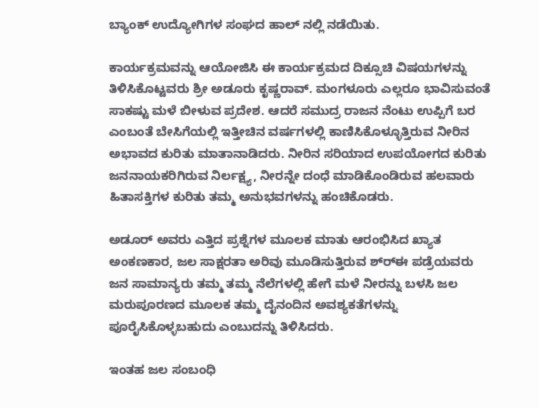ಬ್ಯಾಂಕ್ ಉದ್ಯೋಗಿಗಳ ಸಂಘದ ಹಾಲ್ ನಲ್ಲಿ ನಡೆಯಿತು.

ಕಾರ್ಯಕ್ರಮವನ್ನು ಆಯೋಜಿಸಿ ಈ ಕಾರ್ಯಕ್ರಮದ ದಿಕ್ಸೂಚಿ ವಿಷಯಗಳನ್ನು ತಿಳಿಸಿಕೊಟ್ಟವರು ಶ್ರೀ ಅಡೂರು ಕೃಷ್ಣರಾವ್. ಮಂಗಳೂರು ಎಲ್ಲರೂ ಭಾವಿಸುವಂತೆ ಸಾಕಷ್ಟು ಮಳೆ ಬೀಳುವ ಪ್ರದೇಶ. ಆದರೆ ಸಮುದ್ರ ರಾಜನ ನೆಂಟು ಉಪ್ಪಿಗೆ ಬರ ಎಂಬಂತೆ ಬೇಸಿಗೆಯಲ್ಲಿ ಇತ್ತೀಚಿನ ವರ್ಷಗಳಲ್ಲಿ ಕಾಣಿಸಿಕೊಳ್ಳೂತ್ತಿರುವ ನೀರಿನ ಅಭಾವದ ಕುರಿತು ಮಾತಾನಾಡಿದರು. ನೀರಿನ ಸರಿಯಾದ ಉಪಯೋಗದ ಕುರಿತು ಜನನಾಯಕರಿಗಿರುವ ನಿರ್ಲಕ್ಷ್ಯ, ನೀರನ್ನೇ ದಂಧೆ ಮಾಡಿಕೊಂಡಿರುವ ಹಲವಾರು ಹಿತಾಸಕ್ತಿಗಳ ಕುರಿತು ತಮ್ಮ ಅನುಭವಗಳನ್ನು ಹಂಚಿಕೊಡರು.

ಅಡೂರ್ ಅವರು ಎತ್ತಿದ ಪ್ರಶ್ನೆಗಳ ಮೂಲಕ ಮಾತು ಆರಂಭಿಸಿದ ಖ್ಯಾತ ಅಂಕಣಕಾರ, ಜಲ ಸಾಕ್ಷರತಾ ಅರಿವು ಮೂಡಿಸುತ್ತಿರುವ ಶ್ರ್‍ಈ ಪಡ್ರೆಯವರು ಜನ ಸಾಮಾನ್ಯರು ತಮ್ಮ ತಮ್ಮ ನೆಲೆಗಳಲ್ಲಿ ಹೇಗೆ ಮಳೆ ನೀರನ್ನು ಬಳಸಿ ಜಲ ಮರುಪೂರಣದ ಮೂಲಕ ತಮ್ಮ ದೈನಂದಿನ ಅವಶ್ಯಕತೆಗಳನ್ನು ಪೂರೈಸಿಕೊಳ್ಳಬಹುದು ಎಂಬುದನ್ನು ತಿಳಿಸಿದರು.

ಇಂತಹ ಜಲ ಸಂಬಂಧಿ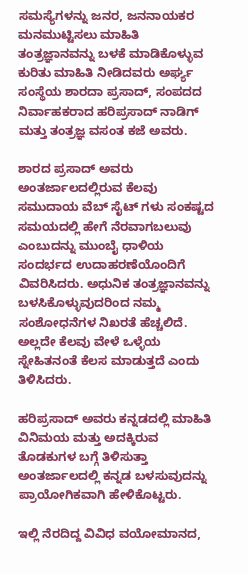ಸಮಸ್ಯೆಗಳನ್ನು ಜನರ, ಜನನಾಯಕರ ಮನಮುಟ್ಟಿಸಲು ಮಾಹಿತಿ ತಂತ್ರಜ್ಞಾನವನ್ನು ಬಳಕೆ ಮಾಡಿಕೊಳ್ಳುವ ಕುರಿತು ಮಾಹಿತಿ ನೀಡಿದವರು ಅರ್ಘ್ಯ ಸಂಸ್ಥೆಯ ಶಾರದಾ ಪ್ರಸಾದ್, ಸಂಪದದ ನಿರ್ವಾಹಕರಾದ ಹರಿಪ್ರಸಾದ್ ನಾಡಿಗ್ ಮತ್ತು ತಂತ್ರಜ್ಞ ವಸಂತ ಕಜೆ ಅವರು.

ಶಾರದ ಪ್ರಸಾದ್ ಅವರು ಅಂತರ್ಜಾಲದಲ್ಲಿರುವ ಕೆಲವು ಸಮುದಾಯ ವೆಬ್ ಸೈಟ್ ಗಳು ಸಂಕಷ್ಟದ ಸಮಯದಲ್ಲಿ ಹೇಗೆ ನೆರವಾಗಬಲುವು ಎಂಬುದನ್ನು ಮುಂಬೈ ಧಾಳಿಯ ಸಂದರ್ಭದ ಉದಾಹರಣೆಯೊಂದಿಗೆ ವಿವರಿಸಿದರು. ಅಧುನಿಕ ತಂತ್ರಜ್ಞಾನವನ್ನು ಬಳಸಿಕೊಳ್ಳುವುದರಿಂದ ನಮ್ಮ ಸಂಶೋಧನೆಗಳ ನಿಖರತೆ ಹೆಚ್ಚಲಿದೆ. ಅಲ್ಲದೇ ಕೆಲವು ವೇಳೆ ಒಳ್ಳೆಯ ಸ್ನೇಹಿತನಂತೆ ಕೆಲಸ ಮಾಡುತ್ತದೆ ಎಂದು ತಿಳಿಸಿದರು.

ಹರಿಪ್ರಸಾದ್ ಅವರು ಕನ್ನಡದಲ್ಲಿ ಮಾಹಿತಿ ವಿನಿಮಯ ಮತ್ತು ಅದಕ್ಕಿರುವ ತೊಡಕುಗಳ ಬಗ್ಗೆ ತಿಳಿಸುತ್ತಾ ಅಂತರ್ಜಾಲದಲ್ಲಿ ಕನ್ನಡ ಬಳಸುವುದನ್ನು ಪ್ರಾಯೋಗಿಕವಾಗಿ ಹೇಳಿಕೊಟ್ಟರು.

ಇಲ್ಲಿ ನೆರದಿದ್ದ ವಿವಿಧ ವಯೋಮಾನದ,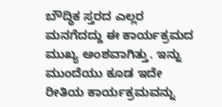ಬೌದ್ಧಿಕ ಸ್ತರದ ಎಲ್ಲರ ಮನಗೆದದ್ದು ಈ ಕಾರ್ಯಕ್ರಮದ ಮುಖ್ಯ ಅಂಶವಾಗಿತ್ತು. ಇನ್ನು ಮುಂದೆಯು ಕೂಡ ಇದೇ ರೀತಿಯ ಕಾರ್ಯಕ್ರಮವನ್ನು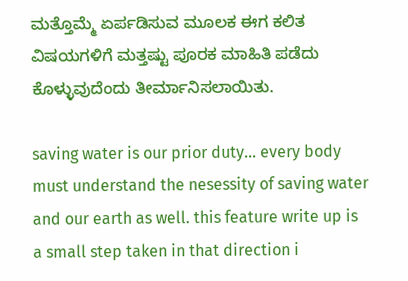ಮತ್ತೊಮ್ಮೆ ಏರ್ಪಡಿಸುವ ಮೂಲಕ ಈಗ ಕಲಿತ ವಿಷಯಗಳಿಗೆ ಮತ್ತಷ್ಟು ಪೂರಕ ಮಾಹಿತಿ ಪಡೆದು ಕೊಳ್ಳುವುದೆಂದು ತೀರ್ಮಾನಿಸಲಾಯಿತು.

saving water is our prior duty... every body must understand the nesessity of saving water and our earth as well. this feature write up is a small step taken in that direction i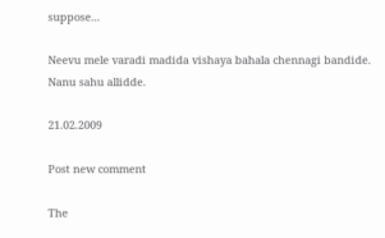suppose...

Neevu mele varadi madida vishaya bahala chennagi bandide. Nanu sahu allidde.

21.02.2009

Post new comment

The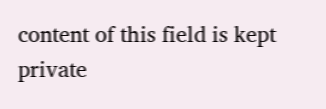content of this field is kept private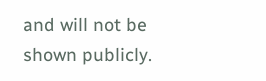and will not be shown publicly.